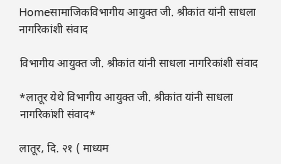Homeसामाजिकविभागीय आयुक्त जी. श्रीकांत यांनी साधला नागरिकांशी संवाद

विभागीय आयुक्त जी. श्रीकांत यांनी साधला नागरिकांशी संवाद

*लातूर येथे विभागीय आयुक्त जी. श्रीकांत यांनी साधला नागरिकांशी संवाद*

लातूर, दि. २१ ( माध्यम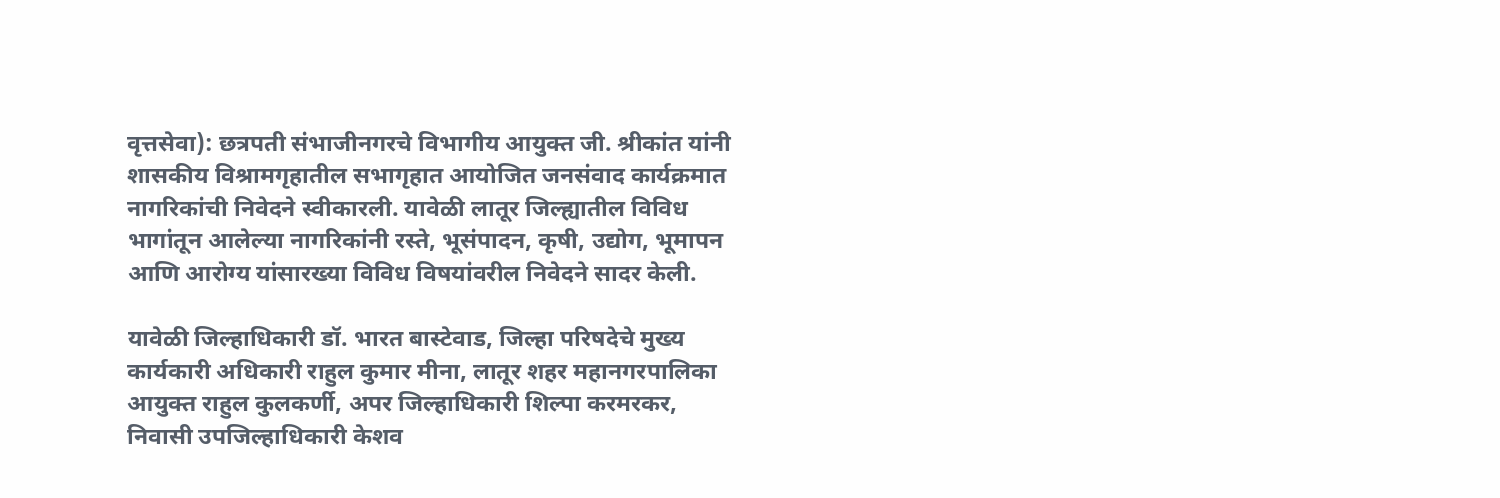वृत्तसेवा): छत्रपती संभाजीनगरचे विभागीय आयुक्त जी. श्रीकांत यांनी शासकीय विश्रामगृहातील सभागृहात आयोजित जनसंवाद कार्यक्रमात नागरिकांची निवेदने स्वीकारली. यावेळी लातूर जिल्ह्यातील विविध भागांतून आलेल्या नागरिकांनी रस्ते, भूसंपादन, कृषी, उद्योग, भूमापन आणि आरोग्य यांसारख्या विविध विषयांवरील निवेदने सादर केली.

यावेळी जिल्हाधिकारी डॉ. भारत बास्टेवाड, जिल्हा परिषदेचे मुख्य कार्यकारी अधिकारी राहुल कुमार मीना, लातूर शहर महानगरपालिका आयुक्त राहुल कुलकर्णी, अपर जिल्हाधिकारी शिल्पा करमरकर, निवासी उपजिल्हाधिकारी केशव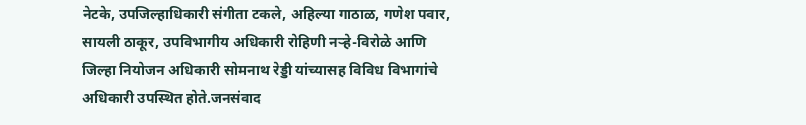नेटके, उपजिल्हाधिकारी संगीता टकले, अहिल्या गाठाळ, गणेश पवार, सायली ठाकूर, उपविभागीय अधिकारी रोहिणी नऱ्हे-विरोळे आणि जिल्हा नियोजन अधिकारी सोमनाथ रेड्डी यांच्यासह विविध विभागांचे अधिकारी उपस्थित होते.जनसंवाद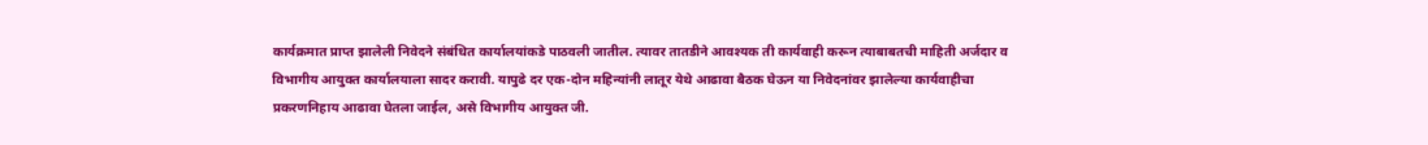कार्यक्रमात प्राप्त झालेली निवेदने संबंधित कार्यालयांकडे पाठवली जातील. त्यावर तातडीने आवश्यक ती कार्यवाही करून त्याबाबतची माहिती अर्जदार व विभागीय आयुक्त कार्यालयाला सादर करावी. यापुढे दर एक-दोन महिन्यांनी लातूर येथे आढावा बैठक घेऊन या निवेदनांवर झालेल्या कार्यवाहीचा प्रकरणनिहाय आढावा घेतला जाईल, असे विभागीय आयुक्त जी.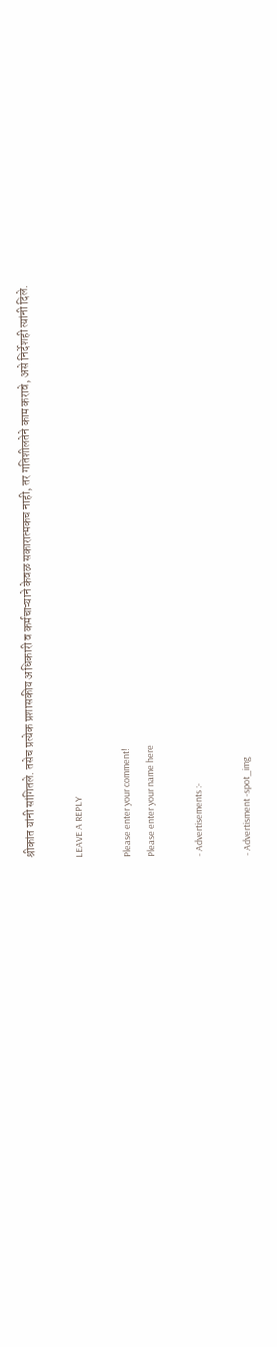श्रीकांत यांनी सांगितले. तसेच प्रत्येक प्रशासकीय अधिकारी व कर्मचाऱ्याने केवळ सकारात्मकच नाही, तर गतिशीलतेने काम करावे, असे निर्देशही त्यांनी दिले.

LEAVE A REPLY

Please enter your comment!
Please enter your name here

- Advertisements :-

- Advertisment -spot_img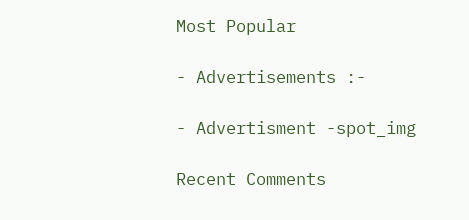Most Popular

- Advertisements :-

- Advertisment -spot_img

Recent Comments